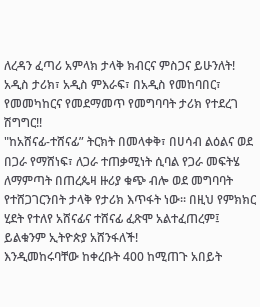ለረዳን ፈጣሪ አምላክ ታላቅ ክብርና ምስጋና ይሁንለት!
አዲስ ታሪክ፣ አዲስ ምእራፍ፣ በአዲስ የመከባበር፣ የመመካከርና የመደማመጥ የመግባባት ታሪክ የተደረገ ሽግግር!!
"ከአሸናፊ-ተሸናፊ” ትርክት በመላቀቅ፣ በሀሳብ ልዕልና ወደ በጋራ የማሸነፍ፣ ለጋራ ተጠቃሚነት ሲባል የጋራ መፍትሄ ለማምጣት በጠረጴዛ ዙሪያ ቁጭ ብሎ ወደ መግባባት የተሸጋገርንበት ታላቅ የታሪክ እጥፋት ነው፡፡ በዚህ የምክክር ሂደት የተለየ አሸናፊና ተሸናፊ ፈጽሞ አልተፈጠረም፤ ይልቁንም ኢትዮጵያ አሸንፋለች!
እንዲመከሩባቸው ከቀረቡት 400 ከሚጠጉ አበይት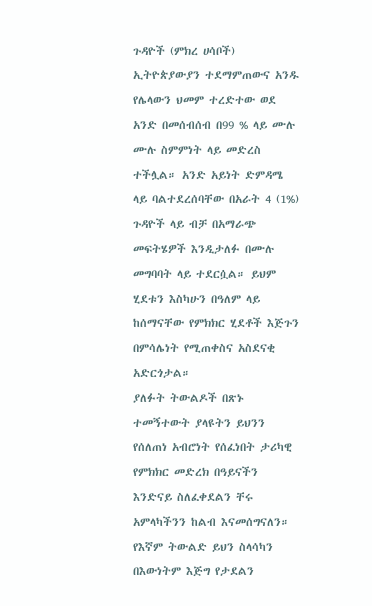ጉዳዮች (ምክረ ሀሳቦች) ኢትዮጵያውያን ተደማምጠውና አንዱ የሌላውን ህመም ተረድተው ወደ አንድ በመሰብሰብ በ99 % ላይ ሙሉ ሙሉ ስምምነት ላይ መድረስ ተችሏል። አንድ አይነት ድምዳሜ ላይ ባልተደረሰባቸው በአራት 4 (1%) ጉዳዮች ላይ ብቻ በአማራጭ መፍትሄዎች እንዲታለፉ በሙሉ መግባባት ላይ ተደርሷል። ይህም ሂደቱን እስካሁን በዓለም ላይ ከሰማናቸው የምክክር ሂደቶች እጅጉን በምሳሌነት የሚጠቀስና አስደናቂ አድርጎታል።
ያለፉት ትውልዶች በጽኑ ተመኝተውት ያላዩትን ይህንን የሰለጠነ አብሮነት የሰፈነበት ታሪካዊ የምክክር መድረክ በዓይናችን እንድናይ ስለፈቀደልን ቸሩ አምላካችንን ከልብ እናመሰግናለን። የእኛም ትውልድ ይህን ስላሳካን በእውነትም እጅግ የታደልን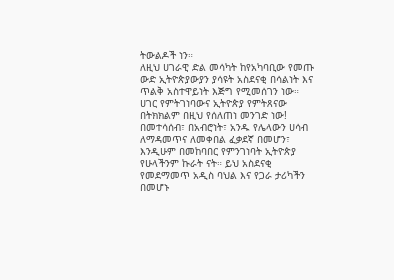ትውልዶች ነን።
ለዚህ ሀገራዊ ድል መሳካት ከየአካባቢው የመጡ ውድ ኢትዮጵያውያን ያሳዩት አስደናቂ በሳልነት እና ጥልቅ አስተዋይነት እጅግ የሚመሰገን ነው።
ሀገር የምትገነባውና ኢትዮጵያ የምትጸናው በትክክልም በዚህ የሰለጠነ መንገድ ነው! በመተሳሰብ፣ በአብሮነት፣ አንዱ የሌላውን ሀሳብ ለማዳመጥና ለመቀበል ፈቃደኛ በመሆን፣ እንዲሁም በመከባበር የምንገነባት ኢትዮጵያ የሁላችንም ኩራት ናት። ይህ አስደናቂ የመደማመጥ አዲስ ባህል እና የጋራ ታሪካችን በመሆኑ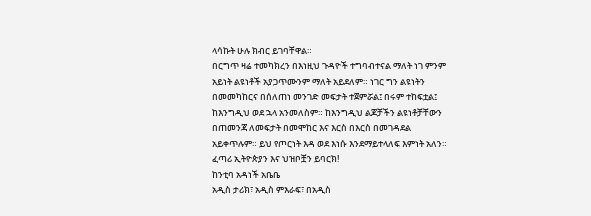ላሳኩት ሁሉ ክብር ይገባቸዋል።
በርግጥ ዛሬ ተመካክረን በእነዚህ ጉዳዮች ተግባብተናል ማለት ነገ ምንም አይነት ልዩነቶች አያጋጥሙንም ማለት አይደለም። ነገር ግን ልዩነትን በመመካከርና በሰለጠነ መንገድ መፍታት ተጀምሯል፤ በሩም ተከፍቷል፤ ከእንግዲህ ወደ ኋላ አንመለስም። ከእንግዲህ ልጆቻችን ልዩነቶቻቸውን በጠመንጃ ለመፍታት በመሞከር እና እርስ በእርስ በመገዳደል አይቀጥሉም። ይህ የጦርነት እዳ ወደ እነሱ እንደማይተላለፍ እምነት አለን።
ፈጣሪ ኢትዮጵያን እና ህዝቦቿን ይባርክ!
ከንቲባ አዳነች አቤቤ
አዲስ ታሪክ፣ አዲስ ምእራፍ፣ በአዲስ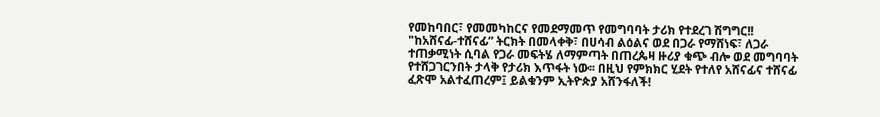የመከባበር፣ የመመካከርና የመደማመጥ የመግባባት ታሪክ የተደረገ ሽግግር!!
"ከአሸናፊ-ተሸናፊ” ትርክት በመላቀቅ፣ በሀሳብ ልዕልና ወደ በጋራ የማሸነፍ፣ ለጋራ ተጠቃሚነት ሲባል የጋራ መፍትሄ ለማምጣት በጠረጴዛ ዙሪያ ቁጭ ብሎ ወደ መግባባት የተሸጋገርንበት ታላቅ የታሪክ እጥፋት ነው፡፡ በዚህ የምክክር ሂደት የተለየ አሸናፊና ተሸናፊ ፈጽሞ አልተፈጠረም፤ ይልቁንም ኢትዮጵያ አሸንፋለች!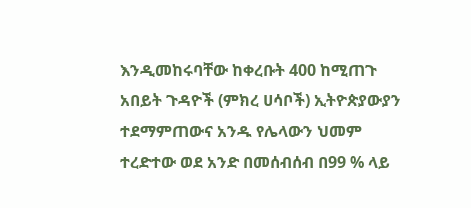እንዲመከሩባቸው ከቀረቡት 400 ከሚጠጉ አበይት ጉዳዮች (ምክረ ሀሳቦች) ኢትዮጵያውያን ተደማምጠውና አንዱ የሌላውን ህመም ተረድተው ወደ አንድ በመሰብሰብ በ99 % ላይ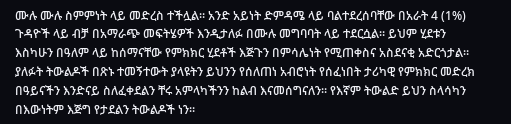ሙሉ ሙሉ ስምምነት ላይ መድረስ ተችሏል። አንድ አይነት ድምዳሜ ላይ ባልተደረሰባቸው በአራት 4 (1%) ጉዳዮች ላይ ብቻ በአማራጭ መፍትሄዎች እንዲታለፉ በሙሉ መግባባት ላይ ተደርሷል። ይህም ሂደቱን እስካሁን በዓለም ላይ ከሰማናቸው የምክክር ሂደቶች እጅጉን በምሳሌነት የሚጠቀስና አስደናቂ አድርጎታል።
ያለፉት ትውልዶች በጽኑ ተመኝተውት ያላዩትን ይህንን የሰለጠነ አብሮነት የሰፈነበት ታሪካዊ የምክክር መድረክ በዓይናችን እንድናይ ስለፈቀደልን ቸሩ አምላካችንን ከልብ እናመሰግናለን። የእኛም ትውልድ ይህን ስላሳካን በእውነትም እጅግ የታደልን ትውልዶች ነን።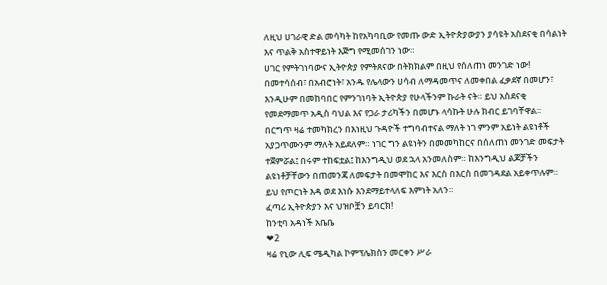ለዚህ ሀገራዊ ድል መሳካት ከየአካባቢው የመጡ ውድ ኢትዮጵያውያን ያሳዩት አስደናቂ በሳልነት እና ጥልቅ አስተዋይነት እጅግ የሚመሰገን ነው።
ሀገር የምትገነባውና ኢትዮጵያ የምትጸናው በትክክልም በዚህ የሰለጠነ መንገድ ነው! በመተሳሰብ፣ በአብሮነት፣ አንዱ የሌላውን ሀሳብ ለማዳመጥና ለመቀበል ፈቃደኛ በመሆን፣ እንዲሁም በመከባበር የምንገነባት ኢትዮጵያ የሁላችንም ኩራት ናት። ይህ አስደናቂ የመደማመጥ አዲስ ባህል እና የጋራ ታሪካችን በመሆኑ ላሳኩት ሁሉ ክብር ይገባቸዋል።
በርግጥ ዛሬ ተመካክረን በእነዚህ ጉዳዮች ተግባብተናል ማለት ነገ ምንም አይነት ልዩነቶች አያጋጥሙንም ማለት አይደለም። ነገር ግን ልዩነትን በመመካከርና በሰለጠነ መንገድ መፍታት ተጀምሯል፤ በሩም ተከፍቷል፤ ከእንግዲህ ወደ ኋላ አንመለስም። ከእንግዲህ ልጆቻችን ልዩነቶቻቸውን በጠመንጃ ለመፍታት በመሞከር እና እርስ በእርስ በመገዳደል አይቀጥሉም። ይህ የጦርነት እዳ ወደ እነሱ እንደማይተላለፍ እምነት አለን።
ፈጣሪ ኢትዮጵያን እና ህዝቦቿን ይባርክ!
ከንቲባ አዳነች አቤቤ
❤2
ዛሬ የኒው ሊፍ ሜዲካል ኮምፕሌክስን መርቀን ሥራ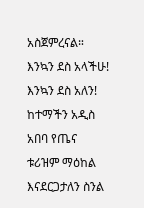አስጀምረናል።
እንኳን ደስ አላችሁ! እንኳን ደስ አለን!
ከተማችን አዲስ አበባ የጤና ቱሪዝም ማዕከል እናደርጋታለን ስንል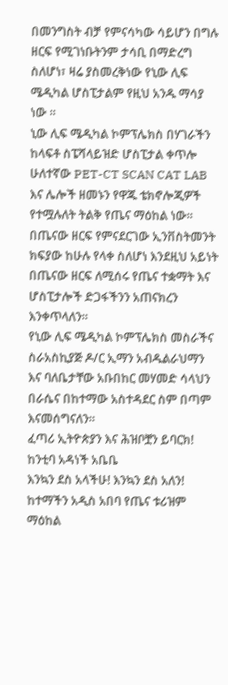በመንግስት ብቻ የምናሳካው ሳይሆን በግሉ ዘርፍ የሚገነቡትንም ታሳቢ በማድረግ ስለሆነ፣ ዛሬ ያስመረቅነው የኒው ሊፍ ሜዲካል ሆስፒታልም የዚህ አንዱ ማሳያ ነው ።
ኒው ሊፍ ሜዲካል ኮምፕሌክስ በሃገራችን ከላፍቶ ስፔሻላይዝድ ሆስፒታል ቀጥሎ ሁለተኛው PET-CT SCAN CAT LAB እና ሌሎች ዘመኑን የዋጁ ቴክኖሎጂዎች የተሟሉለት ትልቅ የጤና ማዕከል ነው። በጤናው ዘርፍ የምናደርገው ኢንቨስትመንት ክፍያው ከሁሉ የላቀ ስለሆነ እንደዚህ አይነት በጤናው ዘርፍ ለሚሰሩ የጤና ተቋማት እና ሆስፒታሎች ድጋፋችንን አጠናክረን እንቀጥላለን።
የኒው ሊፍ ሜዲካል ኮምፕሌክስ መስራችና ስራአስኪያጅ ዶ/ር ኢማን አብዱልራህማን እና ባለቤታቸው አቡበከር መሃመድ ሳላህን በራሴና በከተማው አስተዳደር ስም በጣም እናመሰግናለን።
ፈጣሪ ኢትዮጵያን እና ሕዝቦቿን ይባርክ!
ከንቲባ አዳነች አቤቤ
እንኳን ደስ አላችሁ! እንኳን ደስ አለን!
ከተማችን አዲስ አበባ የጤና ቱሪዝም ማዕከል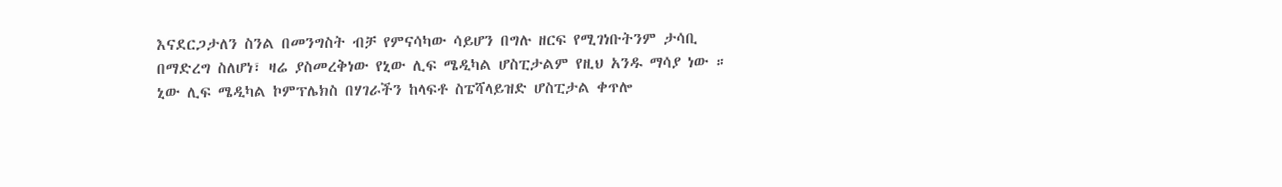እናደርጋታለን ስንል በመንግስት ብቻ የምናሳካው ሳይሆን በግሉ ዘርፍ የሚገነቡትንም ታሳቢ በማድረግ ስለሆነ፣ ዛሬ ያስመረቅነው የኒው ሊፍ ሜዲካል ሆስፒታልም የዚህ አንዱ ማሳያ ነው ።
ኒው ሊፍ ሜዲካል ኮምፕሌክስ በሃገራችን ከላፍቶ ስፔሻላይዝድ ሆስፒታል ቀጥሎ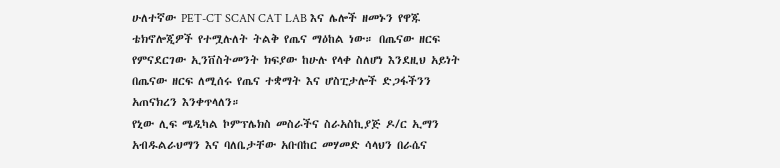ሁለተኛው PET-CT SCAN CAT LAB እና ሌሎች ዘመኑን የዋጁ ቴክኖሎጂዎች የተሟሉለት ትልቅ የጤና ማዕከል ነው። በጤናው ዘርፍ የምናደርገው ኢንቨስትመንት ክፍያው ከሁሉ የላቀ ስለሆነ እንደዚህ አይነት በጤናው ዘርፍ ለሚሰሩ የጤና ተቋማት እና ሆስፒታሎች ድጋፋችንን አጠናክረን እንቀጥላለን።
የኒው ሊፍ ሜዲካል ኮምፕሌክስ መስራችና ስራአስኪያጅ ዶ/ር ኢማን አብዱልራህማን እና ባለቤታቸው አቡበከር መሃመድ ሳላህን በራሴና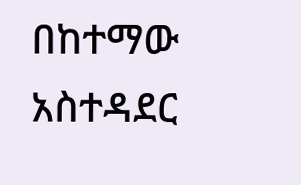በከተማው አስተዳደር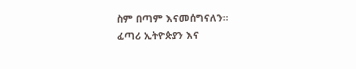ስም በጣም እናመሰግናለን።
ፈጣሪ ኢትዮጵያን እና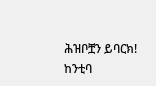ሕዝቦቿን ይባርክ!
ከንቲባ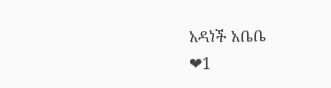አዳነች አቤቤ
❤1